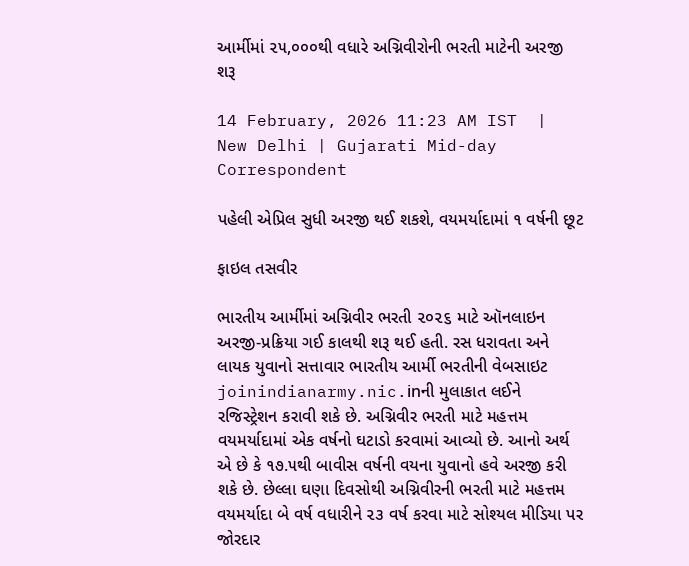આર્મીમાં ૨૫,૦૦૦થી વધારે અગ્નિવીરોની ભરતી માટેની અરજી શરૂ

14 February, 2026 11:23 AM IST  |  New Delhi | Gujarati Mid-day Correspondent

પહેલી એપ્રિલ સુધી અરજી થઈ શકશે, વયમર્યાદામાં ૧ વર્ષની છૂટ

ફાઇલ તસવીર

ભારતીય આર્મીમાં અગ્નિવીર ભરતી ૨૦૨૬ માટે ઑનલાઇન અરજી-પ્રક્રિયા ગઈ કાલથી શરૂ થઈ હતી. રસ ધરાવતા અને લાયક યુવાનો સત્તાવાર ભારતીય આર્મી ભરતીની વેબસાઇટ joinindianarmy.nic.inની મુલાકાત લઈને રજિસ્ટ્રેશન કરાવી શકે છે. અગ્નિવીર ભરતી માટે મહત્તમ વયમર્યાદામાં એક વર્ષનો ઘટાડો કરવામાં આવ્યો છે. આનો અર્થ એ છે કે ૧૭.૫થી બાવીસ વર્ષની વયના યુવાનો હવે અરજી કરી શકે છે. છેલ્લા ઘણા દિવસોથી અગ્નિવીરની ભરતી માટે મહત્તમ વયમર્યાદા બે વર્ષ વધારીને ૨૩ વર્ષ કરવા માટે સોશ્યલ મીડિયા પર જોરદાર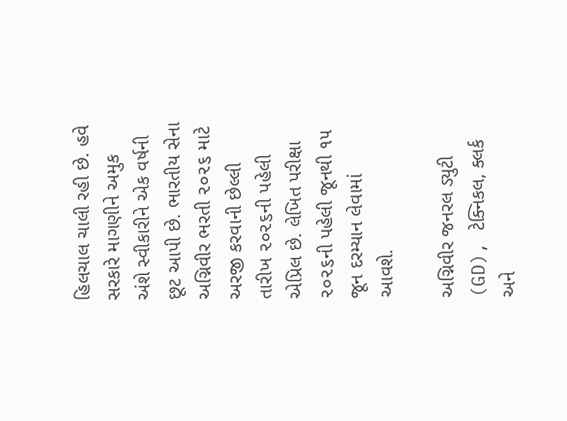હિલચાલ ચાલી રહી છે. હવે સરકારે માગણીને અમુક અંશે સ્વીકારીને એક વર્ષની છૂટ આપી છે. ભારતીય સેના અગ્નિવીર ભરતી ૨૦૨૬ માટે અરજી કરવાની છેલ્લી તારીખ ૨૦૨૬ની પહેલી એપ્રિલ છે. લેખિત પરીક્ષા ૨૦૨૬ની પહેલી જૂનથી ૧૫ જૂન દરમ્યાન લેવામાં આવશે.

અગ્નિવીર જનરલ ડ્યુટી (GD), ટેક્નિકલ, ક્લર્ક અને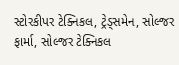સ્ટોરકીપર ટેક્નિકલ, ટ્રેડ્સમેન, સોલ્જર ફાર્મા, સોલ્જર ટેક્નિકલ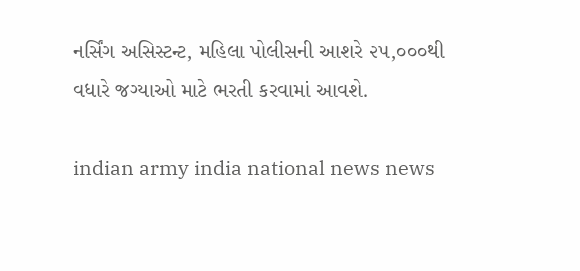નર્સિંગ અસિસ્ટન્ટ, મહિલા પોલીસની આશરે ૨૫,૦૦૦થી વધારે જગ્યાઓ માટે ભરતી કરવામાં આવશે.

indian army india national news news